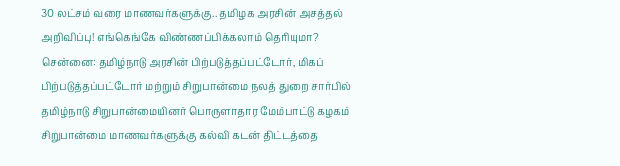30 லட்சம் வரை மாணவர்களுக்கு.. தமிழக அரசின் அசத்தல் அறிவிப்பு! எங்கெங்கே விண்ணப்பிக்கலாம் தெரியுமா?
சென்னை: தமிழ்நாடு அரசின் பிற்படுத்தப்பட்டோர், மிகப் பிற்படுத்தப்பட்டோர் மற்றும் சிறுபான்மை நலத் துறை சார்பில் தமிழ்நாடு சிறுபான்மையினர் பொருளாதார மேம்பாட்டு கழகம் சிறுபான்மை மாணவர்களுக்கு கல்வி கடன் திட்டத்தை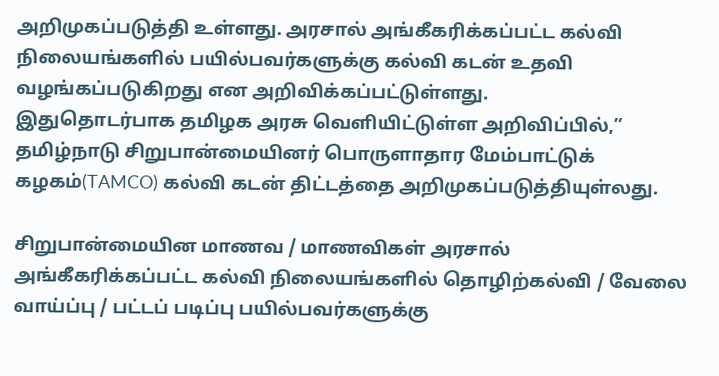அறிமுகப்படுத்தி உள்ளது. அரசால் அங்கீகரிக்கப்பட்ட கல்வி நிலையங்களில் பயில்பவர்களுக்கு கல்வி கடன் உதவி வழங்கப்படுகிறது என அறிவிக்கப்பட்டுள்ளது.
இதுதொடர்பாக தமிழக அரசு வெளியிட்டுள்ள அறிவிப்பில்,” தமிழ்நாடு சிறுபான்மையினர் பொருளாதார மேம்பாட்டுக் கழகம்(TAMCO) கல்வி கடன் திட்டத்தை அறிமுகப்படுத்தியுள்லது.

சிறுபான்மையின மாணவ / மாணவிகள் அரசால் அங்கீகரிக்கப்பட்ட கல்வி நிலையங்களில் தொழிற்கல்வி / வேலை வாய்ப்பு / பட்டப் படிப்பு பயில்பவர்களுக்கு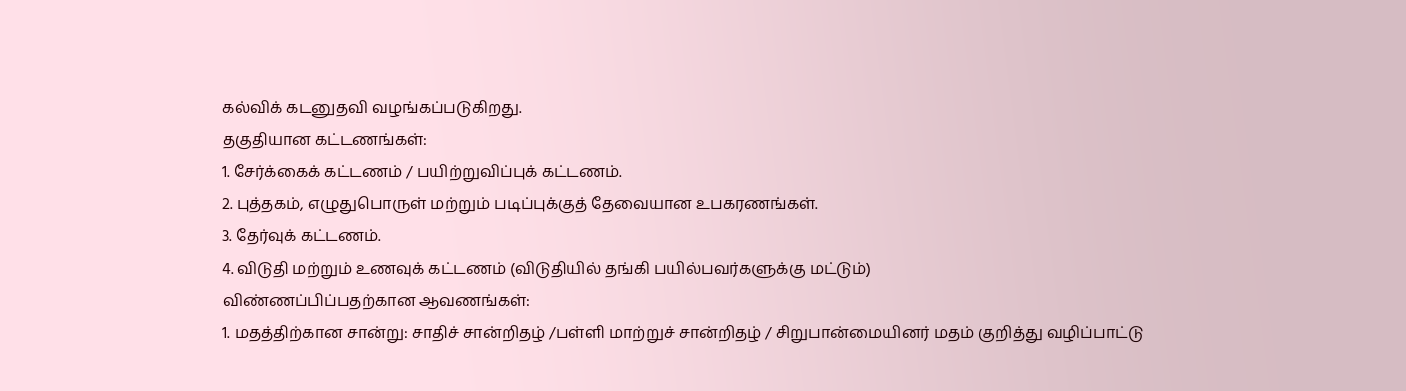கல்விக் கடனுதவி வழங்கப்படுகிறது.
தகுதியான கட்டணங்கள்:
1. சேர்க்கைக் கட்டணம் / பயிற்றுவிப்புக் கட்டணம்.
2. புத்தகம், எழுதுபொருள் மற்றும் படிப்புக்குத் தேவையான உபகரணங்கள்.
3. தேர்வுக் கட்டணம்.
4. விடுதி மற்றும் உணவுக் கட்டணம் (விடுதியில் தங்கி பயில்பவர்களுக்கு மட்டும்)
விண்ணப்பிப்பதற்கான ஆவணங்கள்:
1. மதத்திற்கான சான்று: சாதிச் சான்றிதழ் /பள்ளி மாற்றுச் சான்றிதழ் / சிறுபான்மையினர் மதம் குறித்து வழிப்பாட்டு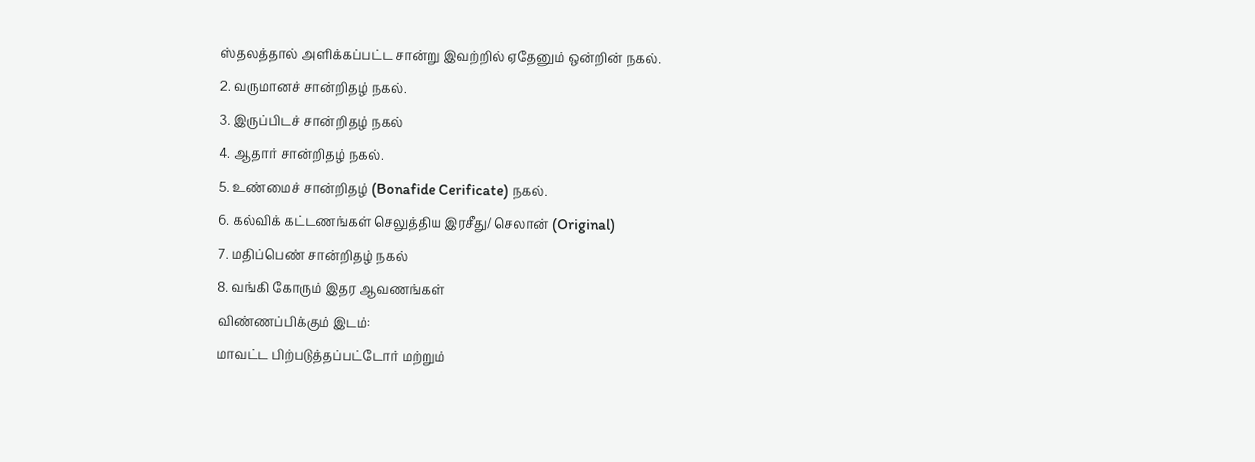ஸ்தலத்தால் அளிக்கப்பட்ட சான்று இவற்றில் ஏதேனும் ஒன்றின் நகல்.
2. வருமானச் சான்றிதழ் நகல்.
3. இருப்பிடச் சான்றிதழ் நகல்
4. ஆதார் சான்றிதழ் நகல்.
5. உண்மைச் சான்றிதழ் (Bonafide Cerificate) நகல்.
6. கல்விக் கட்டணங்கள் செலுத்திய இரசீது/ செலான் (Original)
7. மதிப்பெண் சான்றிதழ் நகல்
8. வங்கி கோரும் இதர ஆவணங்கள்
விண்ணப்பிக்கும் இடம்:
மாவட்ட பிற்படுத்தப்பட்டோர் மற்றும்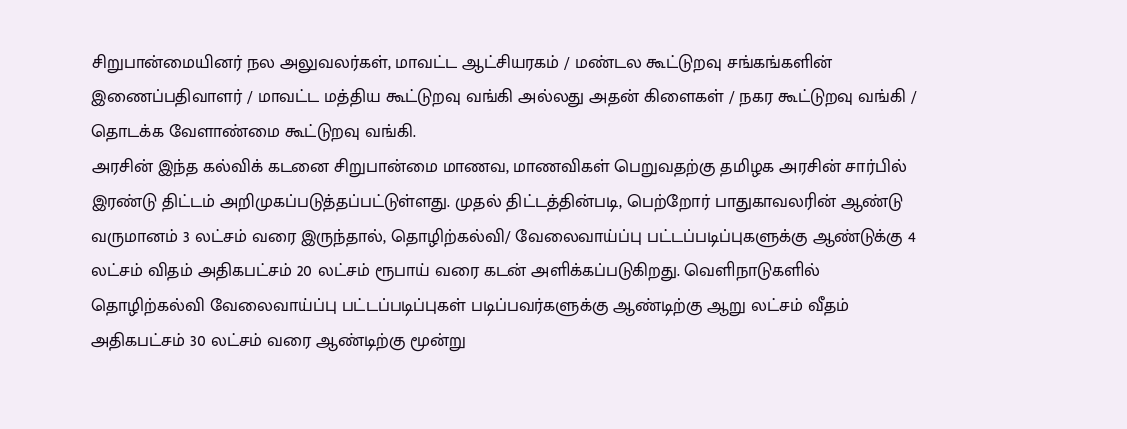சிறுபான்மையினர் நல அலுவலர்கள், மாவட்ட ஆட்சியரகம் / மண்டல கூட்டுறவு சங்கங்களின் இணைப்பதிவாளர் / மாவட்ட மத்திய கூட்டுறவு வங்கி அல்லது அதன் கிளைகள் / நகர கூட்டுறவு வங்கி / தொடக்க வேளாண்மை கூட்டுறவு வங்கி.
அரசின் இந்த கல்விக் கடனை சிறுபான்மை மாணவ, மாணவிகள் பெறுவதற்கு தமிழக அரசின் சார்பில் இரண்டு திட்டம் அறிமுகப்படுத்தப்பட்டுள்ளது. முதல் திட்டத்தின்படி, பெற்றோர் பாதுகாவலரின் ஆண்டு வருமானம் 3 லட்சம் வரை இருந்தால், தொழிற்கல்வி/ வேலைவாய்ப்பு பட்டப்படிப்புகளுக்கு ஆண்டுக்கு 4 லட்சம் விதம் அதிகபட்சம் 20 லட்சம் ரூபாய் வரை கடன் அளிக்கப்படுகிறது. வெளிநாடுகளில் தொழிற்கல்வி வேலைவாய்ப்பு பட்டப்படிப்புகள் படிப்பவர்களுக்கு ஆண்டிற்கு ஆறு லட்சம் வீதம் அதிகபட்சம் 30 லட்சம் வரை ஆண்டிற்கு மூன்று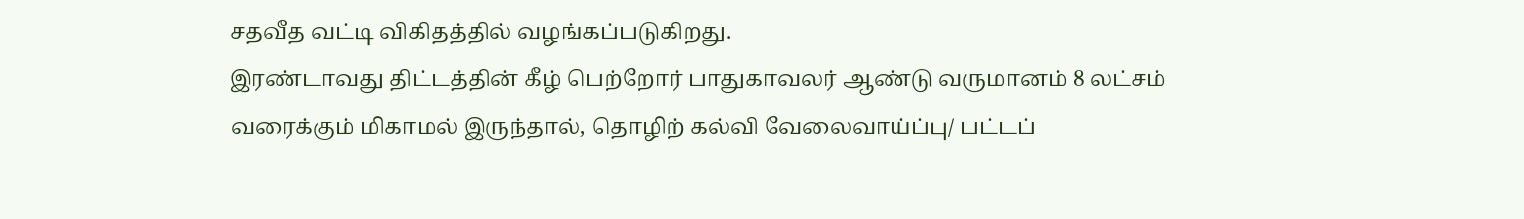சதவீத வட்டி விகிதத்தில் வழங்கப்படுகிறது.
இரண்டாவது திட்டத்தின் கீழ் பெற்றோர் பாதுகாவலர் ஆண்டு வருமானம் 8 லட்சம் வரைக்கும் மிகாமல் இருந்தால், தொழிற் கல்வி வேலைவாய்ப்பு/ பட்டப்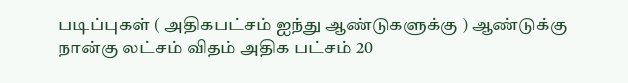படிப்புகள் ( அதிகபட்சம் ஐந்து ஆண்டுகளுக்கு ) ஆண்டுக்கு நான்கு லட்சம் விதம் அதிக பட்சம் 20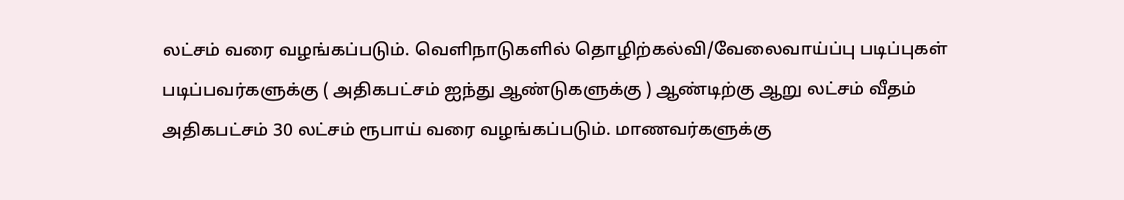லட்சம் வரை வழங்கப்படும். வெளிநாடுகளில் தொழிற்கல்வி/வேலைவாய்ப்பு படிப்புகள் படிப்பவர்களுக்கு ( அதிகபட்சம் ஐந்து ஆண்டுகளுக்கு ) ஆண்டிற்கு ஆறு லட்சம் வீதம் அதிகபட்சம் 30 லட்சம் ரூபாய் வரை வழங்கப்படும். மாணவர்களுக்கு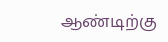ஆண்டிற்கு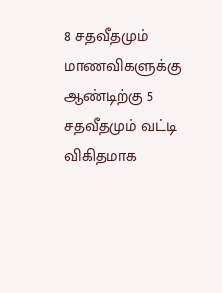8 சதவீதமும் மாணவிகளுக்கு ஆண்டிற்கு 5 சதவீதமும் வட்டி விகிதமாக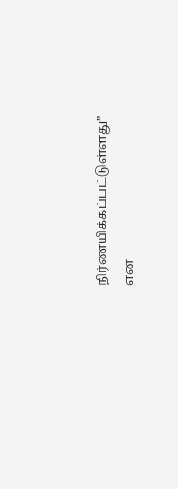நிர்ணயிக்கப்பட்டுள்ளது” என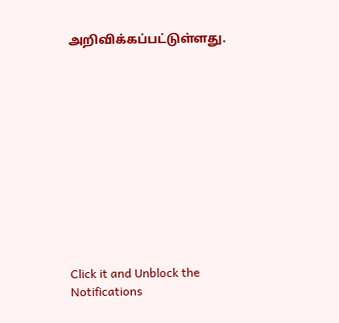அறிவிக்கப்பட்டுள்ளது.












Click it and Unblock the Notifications